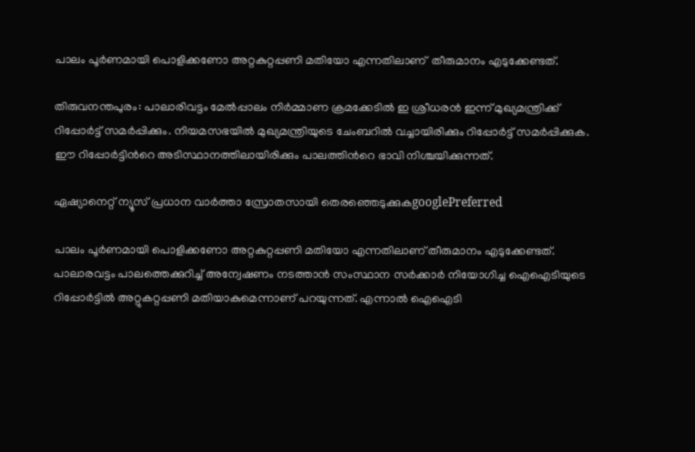പാലം പൂർണമായി പൊളിക്കണോ അറ്റകുറ്റപ്പണി മതിയോ എന്നതിലാണ്  തീരുമാനം എടുക്കേണ്ടത്.

തിരുവനന്തപുരം: പാലാരിവട്ടം മേല്‍പ്പാലം നിര്‍മ്മാണ ക്രമക്കേടില്‍ ഇ ശ്രീധരന്‍ ഇന്ന് മുഖ്യമന്ത്രിക്ക് റിപ്പോര്‍ട്ട് സമര്‍പ്പിക്കും. നിയമസഭയില്‍ മുഖ്യമന്ത്രിയുടെ ചേംബറില്‍ വച്ചായിരിക്കും റിപ്പോര്‍ട്ട് സമര്‍പ്പിക്കുക. ഈ റിപ്പോര്‍ട്ടിന്‍റെ അടിസ്ഥാനത്തിലായിരിക്കും പാലത്തിന്‍റെ ഭാവി നിശ്ചയിക്കുന്നത്.

ഏഷ്യാനെറ്റ് ന്യൂസ് പ്രധാന വാർത്താ സ്രോതസായി തെരഞ്ഞെടുക്കുകgooglePreferred

പാലം പൂർണമായി പൊളിക്കണോ അറ്റകുറ്റപ്പണി മതിയോ എന്നതിലാണ് തീരുമാനം എടുക്കേണ്ടത്. പാലാരവട്ടം പാലത്തെക്കുറിച്ച് അന്വേഷണം നടത്താന്‍ സംസ്ഥാന സര്‍ക്കാര്‍ നിയോഗിച്ച ഐഐടിയുടെ റിപ്പോര്‍ട്ടില്‍ അറ്റുകറ്റപ്പണി മതിയാകുമെന്നാണ് പറയുന്നത്. എന്നാല്‍ ഐഐടി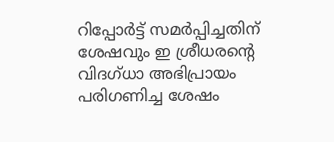റിപ്പോര്‍ട്ട് സമര്‍പ്പിച്ചതിന് ശേഷവും ഇ ശ്രീധരന്‍റെ വിദഗ്ധാ അഭിപ്രായം പരിഗണിച്ച ശേഷം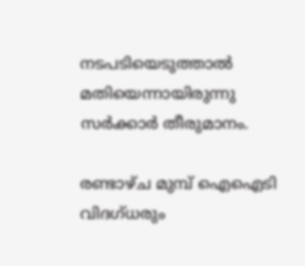നടപടിയെടുത്താല്‍ മതിയെന്നായിരുന്നു സര്‍ക്കാര്‍ തീരുമാനം.

രണ്ടാഴ്ച മുമ്പ് ഐഐടി വിദഗ്ധരും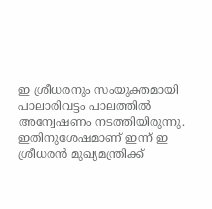ഇ ശ്രീധരനും സംയുക്തമായി പാലാരിവട്ടം പാലത്തില്‍ അന്വേഷണം നടത്തിയിരുന്നു. ഇതിനുശേഷമാണ് ഇന്ന് ഇ ശ്രീധരന്‍ മുഖ്യമന്ത്രിക്ക്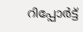റിപ്പോര്‍ട്ട്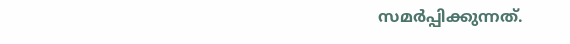സമര്‍പ്പിക്കുന്നത്.